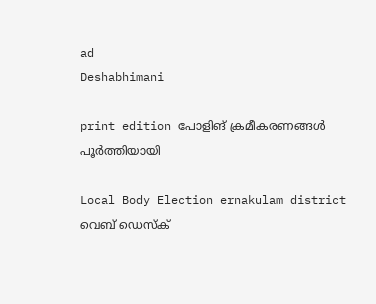ad
Deshabhimani

print edition പോളിങ് ക്രമീകരണങ്ങൾ പൂർത്തിയായി

Local Body Election ernakulam district
വെബ് ഡെസ്ക്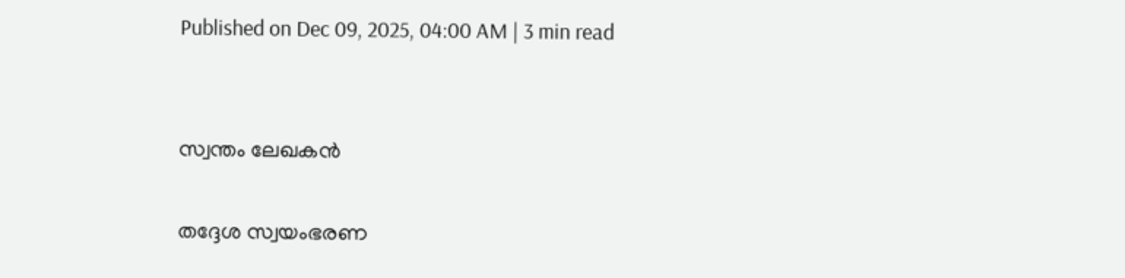Published on Dec 09, 2025, 04:00 AM | 3 min read


സ്വന്തം ലേഖകൻ

തദ്ദേശ സ്വയംഭരണ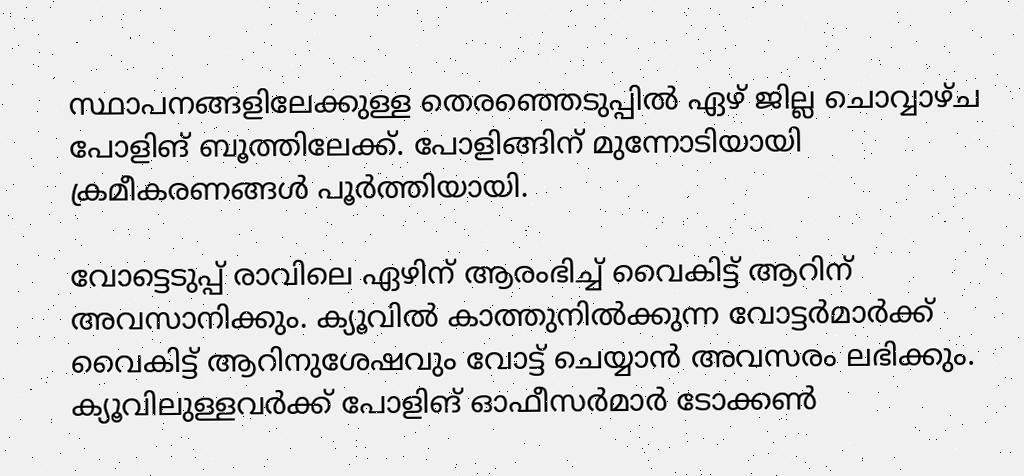സ്ഥാപനങ്ങളിലേക്കുള്ള തെരഞ്ഞെടുപ്പിൽ ഏഴ് ജില്ല ചൊവ്വാഴ്ച പോളിങ് ബൂത്തിലേക്ക്. പോളിങ്ങിന് മുന്നോടിയായി ക്രമീകരണങ്ങൾ പൂർത്തിയായി.

വോട്ടെടുപ്പ് രാവിലെ ഏഴിന്‌ ആരംഭിച്ച് വൈകിട്ട് ആറിന്‌ അവസാനിക്കും. ക്യൂവിൽ കാത്തുനിൽക്കുന്ന വോട്ടർമാർക്ക്‌ വൈകിട്ട്‌ ആറിനുശേഷവും വോട്ട് ചെയ്യാൻ അവസരം ലഭിക്കും. ക്യൂവിലുള്ളവർക്ക്‌ പോളിങ് ഓഫീസർമാർ ടോക്കൺ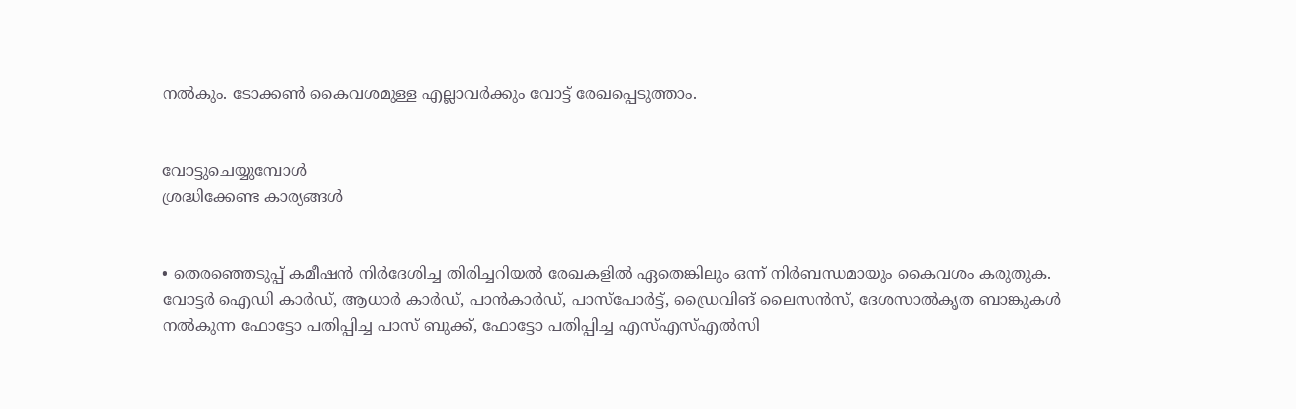നൽകും. ടോക്കൺ കൈവശമുള്ള എല്ലാവർക്കും വോട്ട് രേഖപ്പെടുത്താം.


വോട്ടുചെയ്യുമ്പോൾ
ശ്രദ്ധിക്കേണ്ട കാര്യങ്ങൾ


• തെരഞ്ഞെടുപ്പ് കമീഷൻ നിർദേശിച്ച തിരിച്ചറിയൽ രേഖകളിൽ ഏതെങ്കിലും ഒന്ന്‌ നിർബന്ധമായും കൈവശം കരുതുക. വോട്ടർ ഐഡി കാർഡ്, ആധാർ കാർഡ്, പാൻകാർഡ്‌, പാസ്‌പോർട്ട്‌, ഡ്രൈവിങ്‌ ലൈസൻസ്‌, ദേശസാൽകൃത ബാങ്കുകൾ നൽകുന്ന ഫോട്ടോ പതിപ്പിച്ച പാസ്‌ ബുക്ക്‌, ഫോട്ടോ പതിപ്പിച്ച എസ്‌എസ്‌എൽസി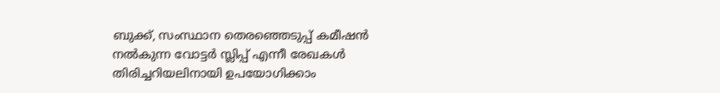ബുക്ക്‌, സംസ്ഥാന തെരഞ്ഞെടുപ്പ്‌ കമീഷൻ നൽകുന്ന വോട്ടർ സ്ലിപ്പ്‌ എന്നീ രേഖകൾ തിരിച്ചറിയലിനായി ഉപയോഗിക്കാം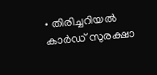• തിരിച്ചറിയൽ കാർഡ്‌ സുരക്ഷാ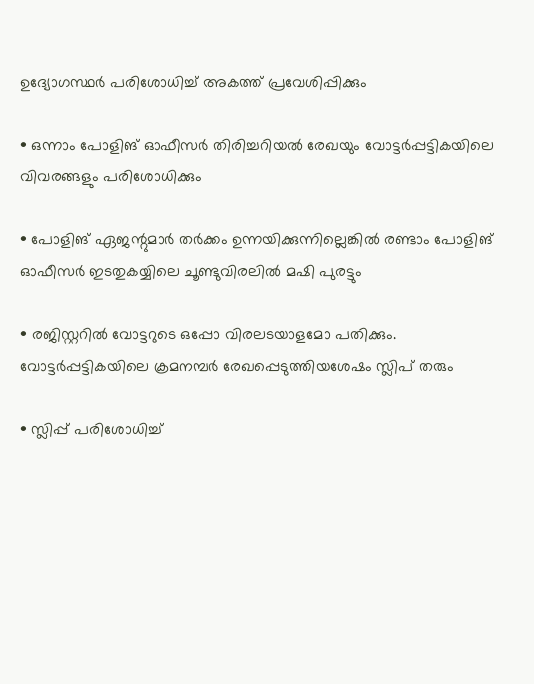ഉദ്യോഗസ്ഥർ പരിശോധിച്ച്‌ അകത്ത്‌ പ്രവേശിപ്പിക്കും

• ഒന്നാം പോളിങ്‌ ഓഫീസർ തിരിച്ചറിയൽ രേഖയും വോട്ടർപ്പട്ടികയിലെ വിവരങ്ങളും പരിശോധിക്കും

• പോളിങ്‌ ഏജന്റുമാർ തർക്കം ഉന്നയിക്കുന്നില്ലെങ്കിൽ രണ്ടാം പോളിങ്‌ ഓഫീസർ ഇടതുകയ്യിലെ ചൂണ്ടുവിരലിൽ മഷി പുരട്ടും

• രജിസ്റ്ററിൽ വോട്ടറുടെ ഒപ്പോ വിരലടയാളമോ പതിക്കും. വോട്ടർപ്പട്ടികയിലെ ക്രമനമ്പർ രേഖപ്പെടുത്തിയശേഷം സ്ലിപ്‌ തരും

• സ്ലിപ്പ്‌ പരിശോധിച്ച്‌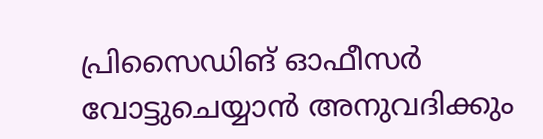പ്രിസൈഡിങ് ഓഫീസർ വോട്ടുചെയ്യാൻ അനുവദിക്കും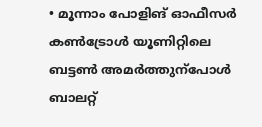• മൂന്നാം പോളിങ്‌ ഓഫീസർ കൺട്രോൾ യൂണിറ്റിലെ ബട്ടൺ അമർത്തുന്പോൾ ബാലറ്റ്‌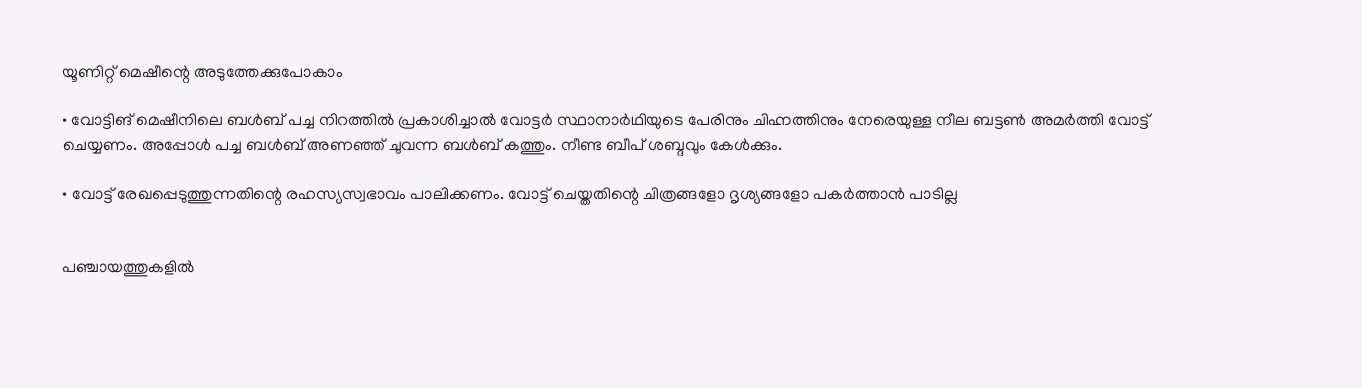യൂണിറ്റ്‌ മെഷീന്റെ അടുത്തേക്കുപോകാം

• വോട്ടിങ്‌ മെഷീനിലെ ബൾബ്‌ പച്ച നിറത്തിൽ പ്രകാശിച്ചാൽ വോട്ടർ സ്ഥാനാർഥിയുടെ പേരിനും ചിഹ്നത്തിനും നേരെയുള്ള നീല ബട്ടൺ അമർത്തി വോട്ട്‌ ചെയ്യണം. അപ്പോൾ പച്ച ബൾബ്‌ അണഞ്ഞ്‌ ചുവന്ന ബൾബ്‌ കത്തും. നീണ്ട ബീപ്‌ ശബ്ദവും കേൾക്കും.

• വോട്ട് രേഖപ്പെടുത്തുന്നതിന്റെ രഹസ്യസ്വഭാവം പാലിക്കണം. വോട്ട് ചെയ്തതിന്റെ ചിത്രങ്ങളോ ദൃശ്യങ്ങളോ പകർത്താൻ പാടില്ല


പഞ്ചായത്തുകളിൽ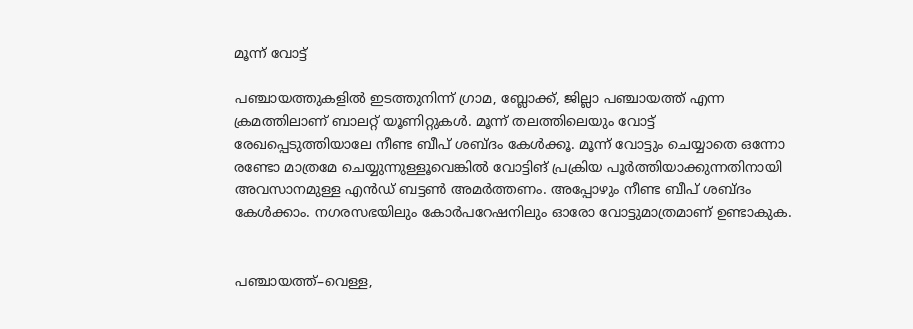മൂന്ന്‌ വോട്ട്‌

പഞ്ചായത്തുകളിൽ ഇടത്തുനിന്ന്‌ ഗ്രാമ, ബ്ലോക്ക്‌, ജില്ലാ പഞ്ചായത്ത്‌ എന്ന ക്രമത്തിലാണ്‌ ബാലറ്റ്‌ യൂണിറ്റുകൾ. മൂന്ന്‌ തലത്തിലെയും വോട്ട്‌ രേഖപ്പെടുത്തിയാലേ നീണ്ട ബീപ് ശബ്ദം കേൾക്കൂ. മൂന്ന്‌ വോട്ടും ചെയ്യാതെ ഒന്നോ രണ്ടോ മാത്രമേ ചെയ്യുന്നുള്ളൂവെങ്കിൽ വോട്ടിങ്‌ പ്രക്രിയ പൂർത്തിയാക്കുന്നതിനായി അവസാനമുള്ള എൻഡ്‌ ബട്ടൺ അമർത്തണം. അപ്പോഴും നീണ്ട ബീപ്‌ ശബ്ദം കേൾക്കാം. നഗരസഭയിലും കോർപറേഷനിലും ഓരോ വോട്ടുമാത്രമാണ്‌ ഉണ്ടാകുക.


പഞ്ചായത്ത്‌–വെള്ള,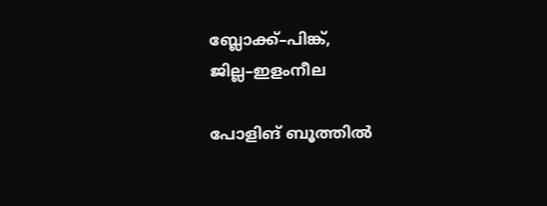ബ്ലോക്ക്‌–പിങ്ക്‌, ജില്ല–ഇളംനീല

പോളിങ് ബൂത്തിൽ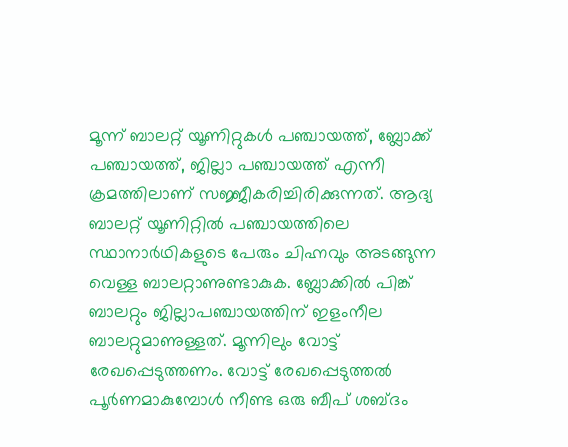മൂന്ന് ബാലറ്റ് യൂണിറ്റുകൾ പഞ്ചായത്ത്, ബ്ലോക്ക് പഞ്ചായത്ത്, ജില്ലാ പഞ്ചായത്ത് എന്നീ ക്രമത്തിലാണ് സജ്ജീകരിച്ചിരിക്കുന്നത്. ആദ്യ ബാലറ്റ് യൂണിറ്റിൽ പഞ്ചായത്തിലെ സ്ഥാനാർഥികളുടെ പേരും ചിഹ്നവും അടങ്ങുന്ന വെള്ള ബാലറ്റാണുണ്ടാകുക. ബ്ലോക്കിൽ പിങ്ക് ബാലറ്റും ജില്ലാപഞ്ചായത്തിന്‌ ഇളംനീല ബാലറ്റുമാണുള്ളത്‌. മൂന്നിലും വോട്ട്‌ രേഖപ്പെടുത്തണം. വോട്ട് രേഖപ്പെടുത്തൽ പൂർണമാകുമ്പോൾ നീണ്ട ഒരു ബീപ് ശബ്ദം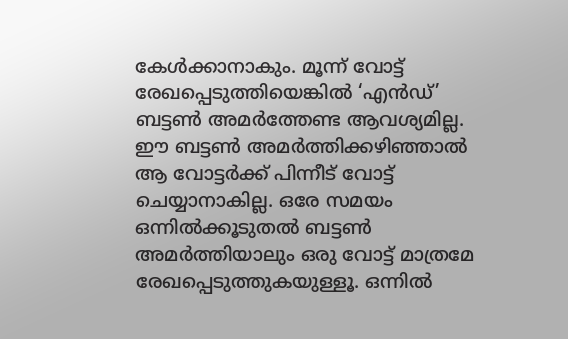കേൾക്കാനാകും. മൂന്ന് വോട്ട് രേഖപ്പെടുത്തിയെങ്കിൽ ‘എൻഡ്‌’ ബട്ടൺ അമർത്തേണ്ട ആവശ്യമില്ല. ഇ‍ൗ ബട്ടൺ അമർത്തിക്കഴിഞ്ഞാൽ ആ വോട്ടർക്ക് പിന്നീട് വോട്ട് ചെയ്യാനാകില്ല. ഒരേ സമയം ഒന്നിൽക്കൂടുതൽ ബട്ടൺ അമർത്തിയാലും ഒരു വോട്ട് മാത്രമേ രേഖപ്പെടുത്തുകയുള്ളൂ. ഒന്നിൽ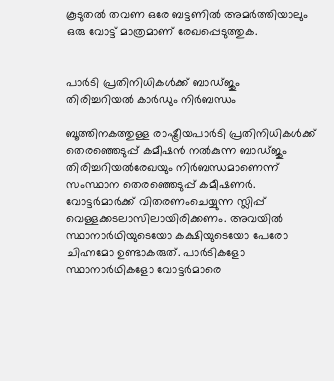കൂടുതൽ തവണ ഒരേ ബട്ടണിൽ അമർത്തിയാലും ഒരു വോട്ട് മാത്രമാണ് രേഖപ്പെടുത്തുക.


പാർടി പ്രതിനിധികൾക്ക്‌ ബാഡ്ജും
തിരിച്ചറിയൽ കാർഡും നിർബന്ധം

ബൂത്തിനകത്തുള്ള രാഷ്ട്രീയപാർടി പ്രതിനിധികൾക്ക്‌ തെരഞ്ഞെടുപ്പ്‌ കമീഷൻ നൽകുന്ന ബാഡ്ജും തിരിച്ചറിയൽരേഖയും നിർബന്ധമാണെന്ന്‌ സംസ്ഥാന തെരഞ്ഞെടുപ്പ്‌ കമീഷണർ. വോട്ടർമാർക്ക് വിതരണംചെയ്യുന്ന സ്ലിപ്പ്‌ വെള്ളക്കടലാസിലായിരിക്കണം. അവയിൽ സ്ഥാനാർഥിയുടെയോ കക്ഷിയുടെയോ പേരോ ചിഹ്നമോ ഉണ്ടാകരുത്. പാർടികളോ സ്ഥാനാർഥികളോ വോട്ടർമാരെ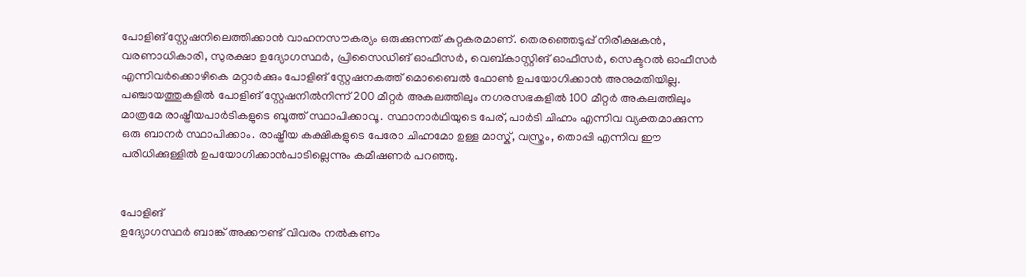പോളിങ്‌ സ്റ്റേഷനിലെത്തിക്കാൻ വാഹനസൗകര്യം ഒരുക്കുന്നത് കുറ്റകരമാണ്. തെരഞ്ഞെടുപ്പ് നിരീക്ഷകൻ, വരണാധികാരി, സുരക്ഷാ ഉദ്യോഗസ്ഥർ, പ്രിസൈഡിങ്‌ ഓഫീസർ, വെബ്കാസ്റ്റിങ്‌ ഓഫീസർ, സെക്ടറൽ ഓഫീസർ എന്നിവർക്കൊഴികെ മറ്റാർക്കും പോളിങ്‌ സ്റ്റേഷനകത്ത് മൊബൈൽ ഫോൺ ഉപയോഗിക്കാൻ അനുമതിയില്ല. പഞ്ചായത്തുകളിൽ പോളിങ്‌ സ്റ്റേഷനിൽനിന്ന് 200 മീറ്റർ അകലത്തിലും നഗരസഭകളിൽ 100 മീറ്റർ അകലത്തിലും മാത്രമേ രാഷ്ട്രീയപാർടികളുടെ ബൂത്ത്‌ സ്ഥാപിക്കാവൂ. സ്ഥാനാർഥിയുടെ പേര്, പാർടി ചിഹ്നം എന്നിവ വ്യക്തമാക്കുന്ന ഒരു ബാനർ സ്ഥാപിക്കാം. രാഷ്ട്രീയ കക്ഷികളുടെ പേരോ ചിഹ്നമോ ഉള്ള മാസ്ക്, വസ്ത്രം, തൊപ്പി എന്നിവ ഈ പരിധിക്കുള്ളിൽ ഉപയോഗിക്കാൻപാടില്ലെന്നും കമീഷണർ പറഞ്ഞു.


പോളിങ്
ഉദ്യോഗസ്ഥര്‍ ബാങ്ക് അക്കൗണ്ട് വിവരം നല്‍കണം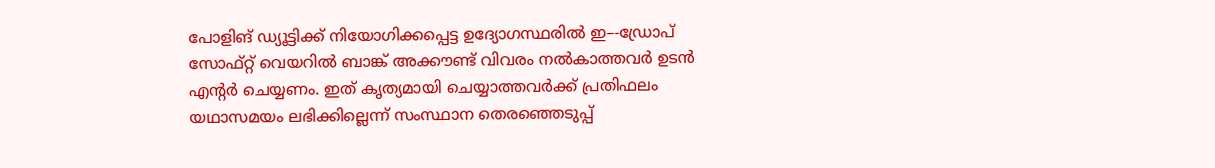പോളിങ് ഡ്യൂട്ടിക്ക് നിയോഗിക്കപ്പെട്ട ഉദ്യോഗസ്ഥരില്‍ ഇ–-ഡ്രോപ് സോഫ്റ്റ് വെയറില്‍ ബാങ്ക് അക്കൗണ്ട് വിവരം നല്‍കാത്തവര്‍ ഉടൻ എന്റര്‍ ചെയ്യണം. ഇത് കൃത്യമായി ചെയ്യാത്തവര്‍ക്ക് പ്രതിഫലം യഥാസമയം ലഭിക്കില്ലെന്ന്‌ സംസ്ഥാന തെരഞ്ഞെടുപ്പ്‌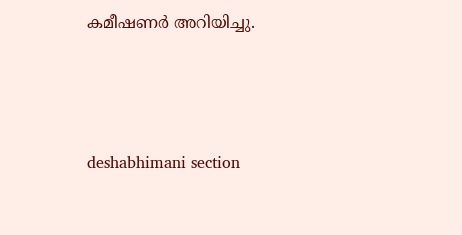കമീഷണർ അറിയിച്ചു.




deshabhimani section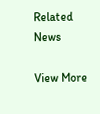Related News

View More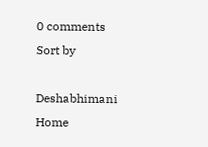0 comments
Sort by

Deshabhimani
Home